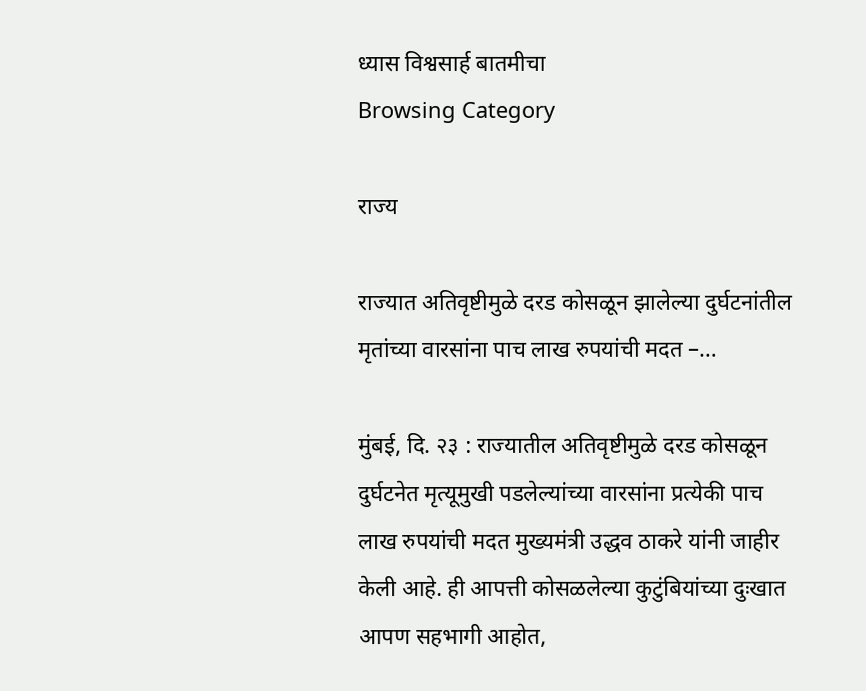ध्यास विश्वसार्ह बातमीचा
Browsing Category

राज्य

राज्यात अतिवृष्टीमुळे दरड कोसळून झालेल्या दुर्घटनांतील मृतांच्या वारसांना पाच लाख रुपयांची मदत –…

मुंबई, दि. २३ : राज्यातील अतिवृष्टीमुळे दरड कोसळून दुर्घटनेत मृत्यूमुखी पडलेल्यांच्या वारसांना प्रत्येकी पाच लाख रुपयांची मदत मुख्यमंत्री उद्धव ठाकरे यांनी जाहीर केली आहे. ही आपत्ती कोसळलेल्या कुटुंबियांच्या दुःखात आपण सहभागी आहोत,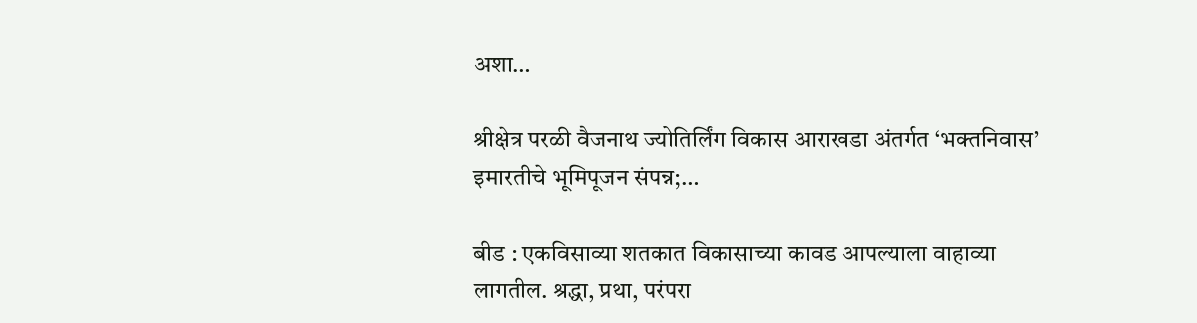अशा…

श्रीक्षेत्र परळी वैजनाथ ज्योतिर्लिंग विकास आराखडा अंतर्गत ‘भक्तनिवास’ इमारतीचे भूमिपूजन संपन्न;…

बीड : एकविसाव्या शतकात विकासाच्या कावड आपल्याला वाहाव्या लागतील. श्रद्धा, प्रथा, परंपरा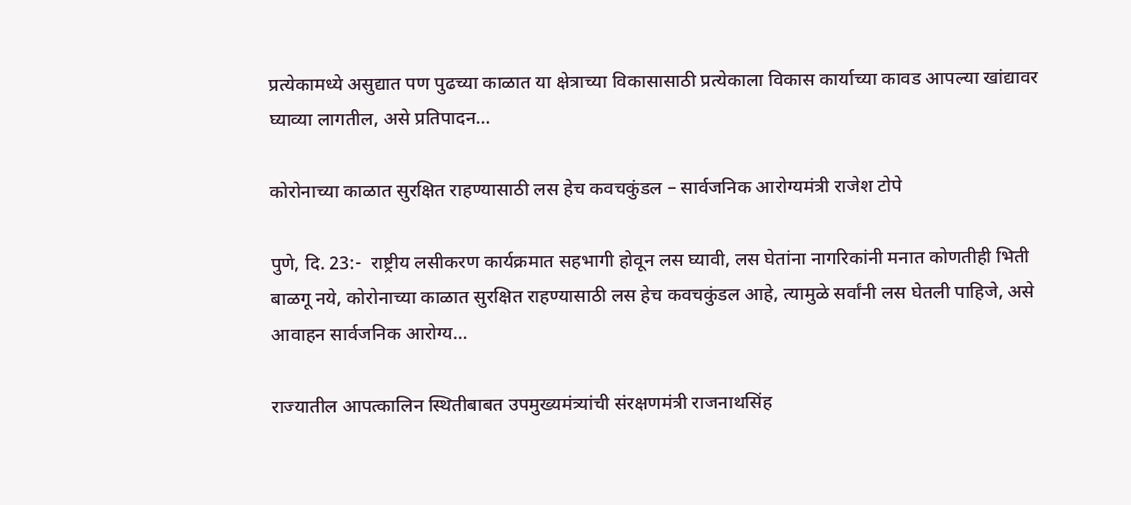प्रत्येकामध्ये असुद्यात पण पुढच्या काळात या क्षेत्राच्या विकासासाठी प्रत्येकाला विकास कार्याच्या कावड आपल्या खांद्यावर घ्याव्या लागतील, असे प्रतिपादन…

कोरोनाच्या काळात सुरक्षित राहण्यासाठी लस हेच कवचकुंडल – सार्वजनिक आरोग्यमंत्री राजेश टोपे

पुणे, दि. 23:-  राष्ट्रीय लसीकरण कार्यक्रमात सहभागी होवून लस घ्यावी, लस घेतांना नागरिकांनी मनात कोणतीही भिती बाळगू नये, कोरोनाच्या काळात सुरक्षित राहण्यासाठी लस हेच कवचकुंडल आहे, त्यामुळे सर्वांनी लस घेतली पाहिजे, असे आवाहन सार्वजनिक आरोग्य…

राज्यातील आपत्कालिन स्थितीबाबत उपमुख्यमंत्र्यांची संरक्षणमंत्री राजनाथसिंह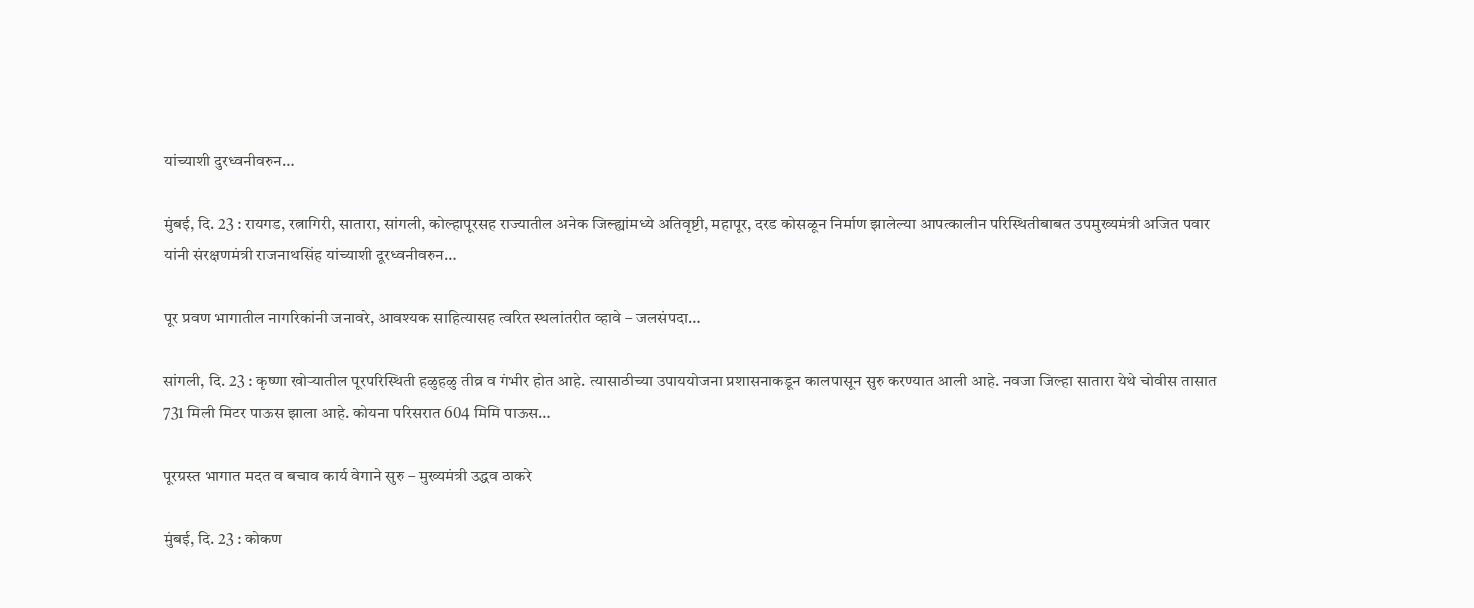यांच्याशी दुरध्वनीवरुन…

मुंबई, दि. 23 : रायगड, रत्नागिरी, सातारा, सांगली, कोल्हापूरसह राज्यातील अनेक जिल्ह्यांमध्ये अतिवृष्टी, महापूर, दरड कोसळून निर्माण झालेल्या आपत्कालीन परिस्थितीबाबत उपमुख्यमंत्री अजित पवार यांनी संरक्षणमंत्री राजनाथसिंह यांच्याशी दूरध्वनीवरुन…

पूर प्रवण भागातील नागरिकांनी जनावरे, आवश्यक साहित्यासह त्वरित स्थलांतरीत व्हावे – जलसंपदा…

सांगली, दि. 23 : कृष्णा खोऱ्यातील पूरपरिस्थिती हळुहळु तीव्र व गंभीर होत आहे. त्यासाठीच्या उपाययोजना प्रशासनाकडून कालपासून सुरु करण्यात आली आहे. नवजा जिल्हा सातारा येथे चोवीस तासात 731 मिली मिटर पाऊस झाला आहे. कोयना परिसरात 604 मिमि पाऊस…

पूरग्रस्त भागात मदत व बचाव कार्य वेगाने सुरु – मुख्यमंत्री उद्धव ठाकरे

मुंबई, दि. 23 : कोकण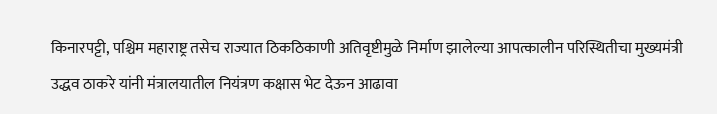किनारपट्टी, पश्चिम महाराष्ट्र तसेच राज्यात ठिकठिकाणी अतिवृष्टीमुळे निर्माण झालेल्या आपत्कालीन परिस्थितीचा मुख्यमंत्री उद्धव ठाकरे यांनी मंत्रालयातील नियंत्रण कक्षास भेट देऊन आढावा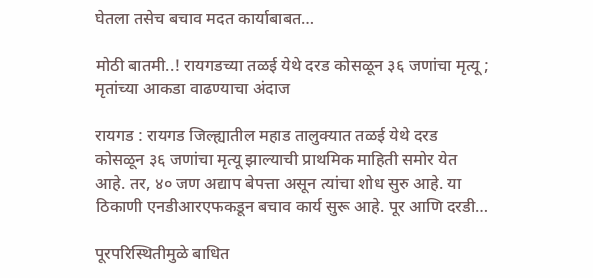घेतला तसेच बचाव मदत कार्याबाबत…

मोठी बातमी..! रायगडच्या तळई येथे दरड कोसळून ३६ जणांचा मृत्यू ; मृतांच्या आकडा वाढण्याचा अंदाज

रायगड : रायगड जिल्ह्यातील महाड तालुक्यात तळई येथे दरड कोसळून ३६ जणांचा मृत्यू झाल्याची प्राथमिक माहिती समोर येत आहे. तर, ४० जण अद्याप बेपत्ता असून त्यांचा शोध सुरु आहे. या ठिकाणी एनडीआरएफकडून बचाव कार्य सुरू आहे. पूर आणि दरडी…

पूरपरिस्थितीमुळे बाधित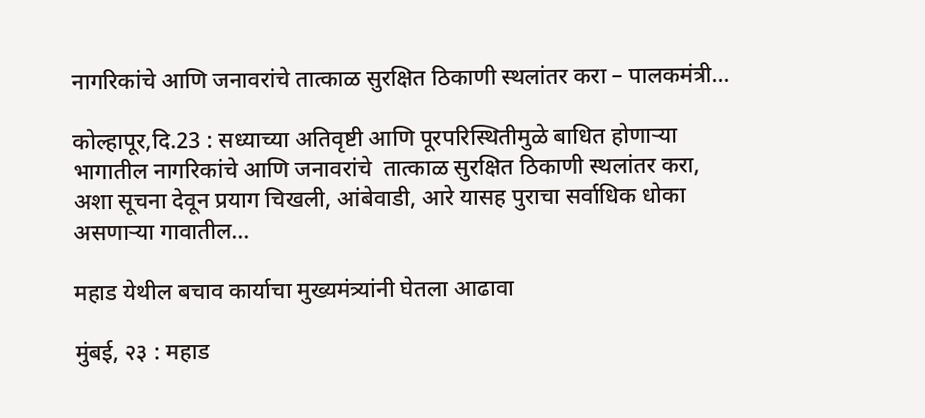नागरिकांचे आणि जनावरांचे तात्काळ सुरक्षित ठिकाणी स्थलांतर करा – पालकमंत्री…

कोल्हापूर,दि.23 : सध्याच्या अतिवृष्टी आणि पूरपरिस्थितीमुळे बाधित होणाऱ्या भागातील नागरिकांचे आणि जनावरांचे  तात्काळ सुरक्षित ठिकाणी स्थलांतर करा, अशा सूचना देवून प्रयाग चिखली, आंबेवाडी, आरे यासह पुराचा सर्वाधिक धोका असणाऱ्या गावातील…

महाड येथील बचाव कार्याचा मुख्यमंत्र्यांनी घेतला आढावा

मुंबई, २३ : महाड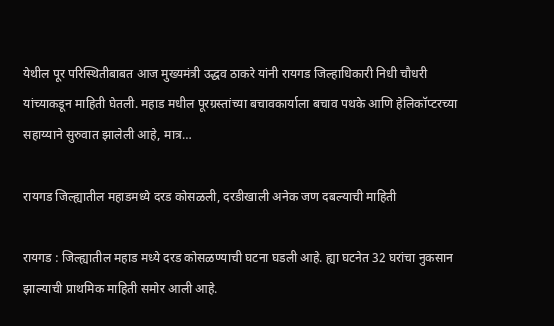येथील पूर परिस्थितीबाबत आज मुख्यमंत्री उद्धव ठाकरे यांनी रायगड जिल्हाधिकारी निधी चौधरी यांच्याकडून माहिती घेतली. महाड मधील पूरग्रस्तांच्या बचावकार्याला बचाव पथके आणि हेलिकॉप्टरच्या सहाय्याने सुरुवात झालेली आहे, मात्र…

रायगड जिल्ह्यातील महाडमध्ये दरड कोसळली, दरडीखाली अनेक जण दबल्याची माहिती

रायगड : जिल्ह्यातील महाड मध्ये दरड कोसळण्याची घटना घडली आहे. ह्या घटनेत 32 घरांचा नुकसान झाल्याची प्राथमिक माहिती समोर आली आहे.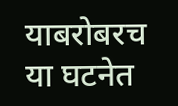याबरोबरच या घटनेत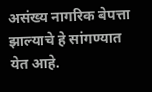असंख्य नागरिक बेपत्ता झाल्याचे हे सांगण्यात येत आहे.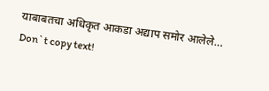याबाबतचा अधिकृत आकडा अद्याप समोर आलेले…
Don`t copy text!